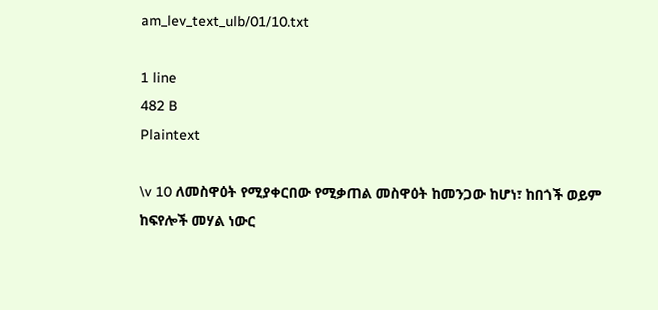am_lev_text_ulb/01/10.txt

1 line
482 B
Plaintext

\v 10 ለመስዋዕት የሚያቀርበው የሚቃጠል መስዋዕት ከመንጋው ከሆነ፣ ከበጎች ወይም ከፍየሎች መሃል ነውር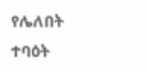የሌለበት ተባዕት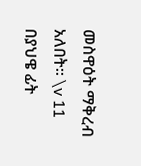መስዋዕት ማቅረብ አለበት፡፡ \v 11 በያህዌ ፊት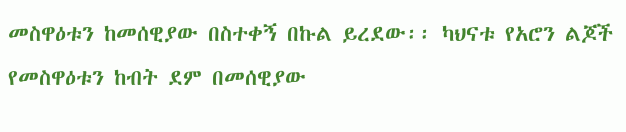መስዋዕቱን ከመሰዊያው በስተቀኝ በኩል ይረደው፡፡ ካህናቱ የአሮን ልጆች የመስዋዕቱን ከብት ደም በመሰዊያው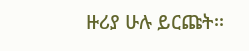ዙሪያ ሁሉ ይርጩት፡፡